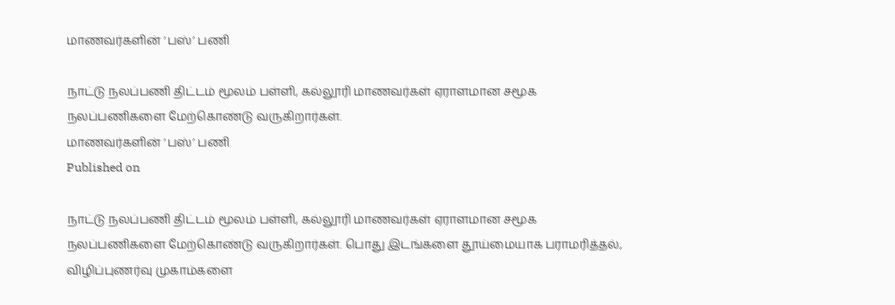மாணவர்களின் ‘பஸ்’ பணி

நாட்டு நலப்பணி திட்டம் மூலம் பள்ளி, கல்லூரி மாணவர்கள் ஏராளமான சமூக நலப்பணிகளை மேற்கொண்டு வருகிறார்கள்.
மாணவர்களின் ‘பஸ்’ பணி
Published on

நாட்டு நலப்பணி திட்டம் மூலம் பள்ளி, கல்லூரி மாணவர்கள் ஏராளமான சமூக நலப்பணிகளை மேற்கொண்டு வருகிறார்கள். பொது இடங்களை தூய்மையாக பராமரித்தல், விழிப்புணர்வு முகாம்களை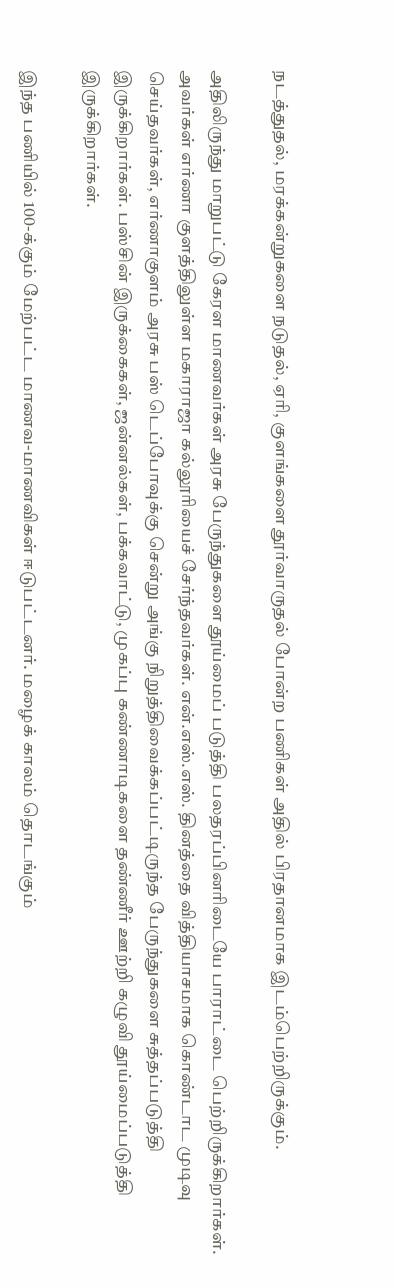நடத்துதல், மரக்கன்றுகளை நடுதல், ஏரி, குளங்களை தூர்வாருதல் போன்ற பணிகள் அதில் பிரதானமாக இடம்பெற்றிருக்கும்.

அதிலிருந்து மாறுபட்டு கேரள மாணவர்கள் அரசு பேருந்துகளை தூய்மைப் படுத்தி பலதரப்பினரிடையே பாராட்டை பெற்றிருக்கிறார்கள். அவர்கள் எர்ணா குளத்திலுள்ள மகாராஜா கல்லூரியைச் சேர்ந்தவர்கள். என்.எஸ்.எஸ். தினத்தை வித்தியாசமாக கொண்டாட முடிவு செய்தவர்கள், எர்ணாகுளம் அரசு பஸ் டெப்போவுக்கு சென்று அங்கு நிறுத்திவைக்கப்பட்டிருந்த பேருந்துகளை சுத்தப்படுத்தி இருக்கிறார்கள். பஸ்சின் இருக்கைகள், ஜன்னல்கள், பக்கவாட்டு, முகப்பு கண்ணாடிகளை தண்ணீர் ஊற்றி கழுவி தூய்மைப்படுத்தி இருக்கிறார்கள்.

இந்த பணியில் 100-க்கும் மேற்பட்ட மாணவ-மாணவிகள் ஈடுபட்டனர். மழைக் காலம் தொடங்கும்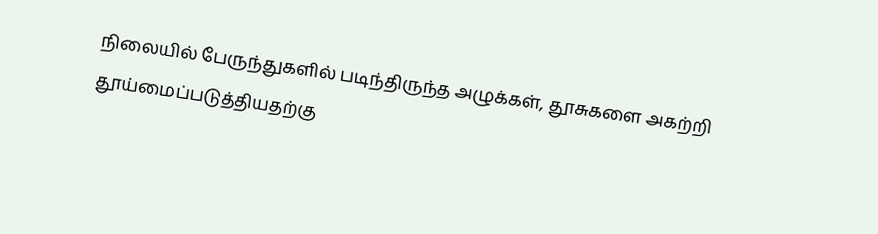நிலையில் பேருந்துகளில் படிந்திருந்த அழுக்கள், தூசுகளை அகற்றி தூய்மைப்படுத்தியதற்கு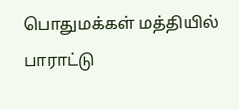பொதுமக்கள் மத்தியில் பாராட்டு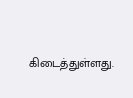கிடைத்துள்ளது.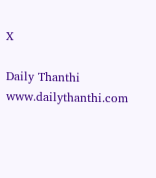X

Daily Thanthi
www.dailythanthi.com